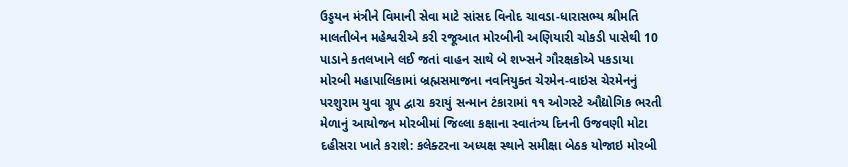ઉડ્ડયન મંત્રીને વિમાની સેવા માટે સાંસદ વિનોદ ચાવડા-ધારાસભ્ય શ્રીમતિ માલતીબેન મહેશ્વરીએ કરી રજૂઆત મોરબીની અણિયારી ચોકડી પાસેથી 10 પાડાને કતલખાને લઈ જતાં વાહન સાથે બે શખ્સને ગૌરક્ષકોએ પકડાયા મોરબી મહાપાલિકામાં બ્રહ્મસમાજના નવનિયુક્ત ચેરમેન-વાઇસ ચેરમેનનું પરશુરામ યુવા ગ્રૂપ દ્વારા કરાયું સન્માન ટંકારામાં ૧૧ ઓગસ્ટે ઔદ્યોગિક ભરતી મેળાનું આયોજન મોરબીમાં જિલ્લા કક્ષાના સ્વાતંત્ર્ય દિનની ઉજવણી મોટા દહીસરા ખાતે કરાશે: કલેક્ટરના અધ્યક્ષ સ્થાને સમીક્ષા બેઠક યોજાઇ મોરબી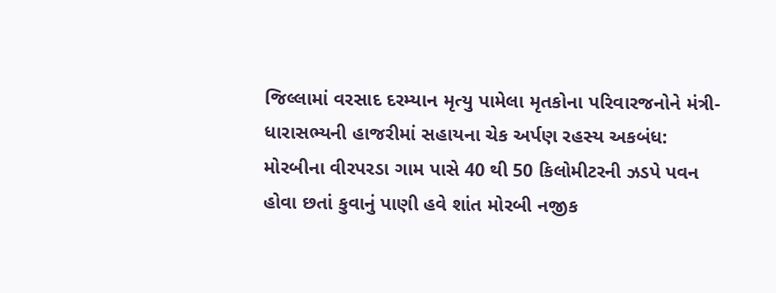જિલ્લામાં વરસાદ દરમ્યાન મૃત્યુ પામેલા મૃતકોના પરિવારજનોને મંત્રી-ધારાસભ્યની હાજરીમાં સહાયના ચેક અર્પણ રહસ્ય અકબંધ: મોરબીના વીરપરડા ગામ પાસે 40 થી 50 કિલોમીટરની ઝડપે પવન હોવા છતાં કુવાનું પાણી હવે શાંત મોરબી નજીક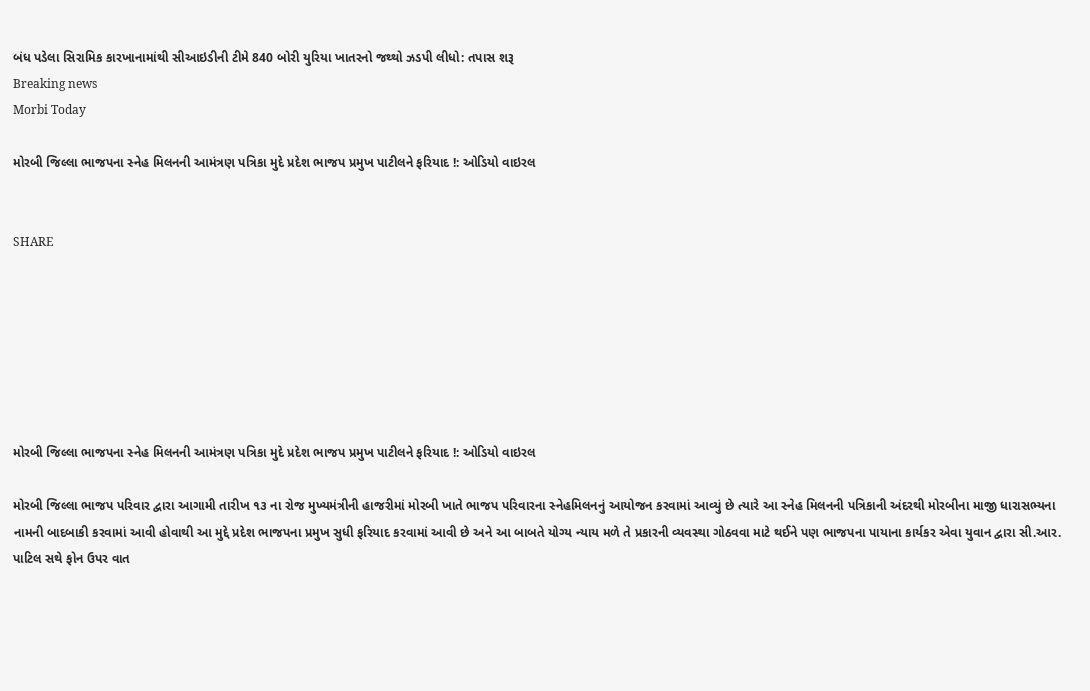બંધ પડેલા સિરામિક કારખાનામાંથી સીઆઇડીની ટીમે 840 બોરી યુરિયા ખાતરનો જથ્થો ઝડપી લીધો: તપાસ શરૂ
Breaking news
Morbi Today

મોરબી જિલ્લા ભાજપના સ્નેહ મિલનની આમંત્રણ પત્રિકા મુદે પ્રદેશ ભાજપ પ્રમુખ પાટીલને ફરિયાદ !: ઓડિયો વાઇરલ


SHARE







મોરબી જિલ્લા ભાજપના સ્નેહ મિલનની આમંત્રણ પત્રિકા મુદે પ્રદેશ ભાજપ પ્રમુખ પાટીલને ફરિયાદ !: ઓડિયો વાઇરલ

મોરબી જિલ્લા ભાજપ પરિવાર દ્વારા આગામી તારીખ ૧૩ ના રોજ મુખ્યમંત્રીની હાજરીમાં મોરબી ખાતે ભાજપ પરિવારના સ્નેહમિલનનું આયોજન કરવામાં આવ્યું છે ત્યારે આ સ્નેહ મિલનની પત્રિકાની અંદરથી મોરબીના માજી ધારાસભ્યના નામની બાદબાકી કરવામાં આવી હોવાથી આ મુદ્દે પ્રદેશ ભાજપના પ્રમુખ સુધી ફરિયાદ કરવામાં આવી છે અને આ બાબતે યોગ્ય ન્યાય મળે તે પ્રકારની વ્યવસ્થા ગોઠવવા માટે થઈને પણ ભાજપના પાયાના કાર્યકર એવા યુવાન દ્વારા સી.આર. પાટિલ સથે ફોન ઉપર વાત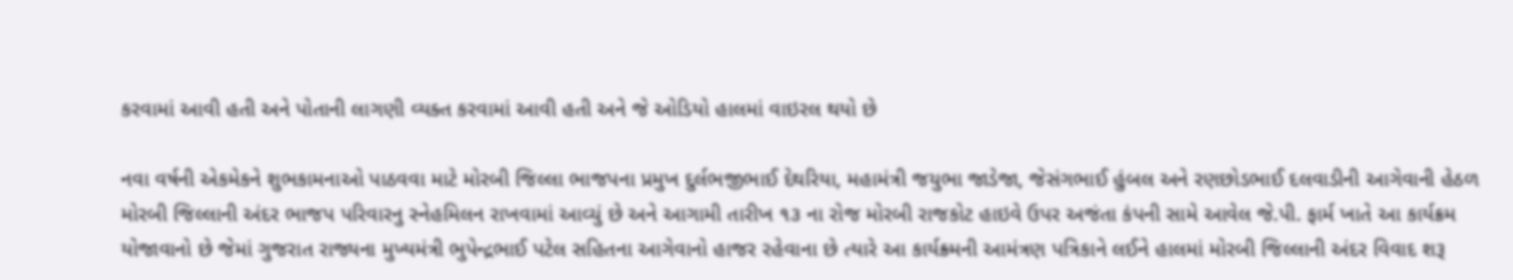કરવામાં આવી હતી અને પોતાની લાગણી વ્યક્ત કરવામાં આવી હતી અને જે ઓડિયો હાલમાં વાઇરલ થયો છે

નવા વર્ષની એકમેકને શુભકામનાઓ પાઠવવા માટે મોરબી જિલ્લા ભાજપના પ્રમુખ દુર્લભજીભાઈ દેથરિયા, મહામંત્રી જયુભા જાડેજા, જેસંગભાઈ હુંબલ અને રણછોડભાઈ દલવાડીની આગેવાની હેઠળ મોરબી જિલ્લાની અંદર ભાજપ પરિવારનુ સ્નેહમિલન રાખવામાં આવ્યું છે અને આગામી તારીખ ૧૩ ના રોજ મોરબી રાજકોટ હાઇવે ઉપર અજંતા કંપની સામે આવેલ જે.પી. ફાર્મ ખાતે આ કાર્યક્રમ યોજાવાનો છે જેમાં ગુજરાત રાજ્યના મુખ્યમંત્રી ભુપેન્દ્રભાઈ પટેલ સહિતના આગેવાનો હાજર રહેવાના છે ત્યારે આ કાર્યક્ર્મની આમંત્રણ પત્રિકાને લઈને હાલમાં મોરબી જિલ્લાની અંદર વિવાદ શરૂ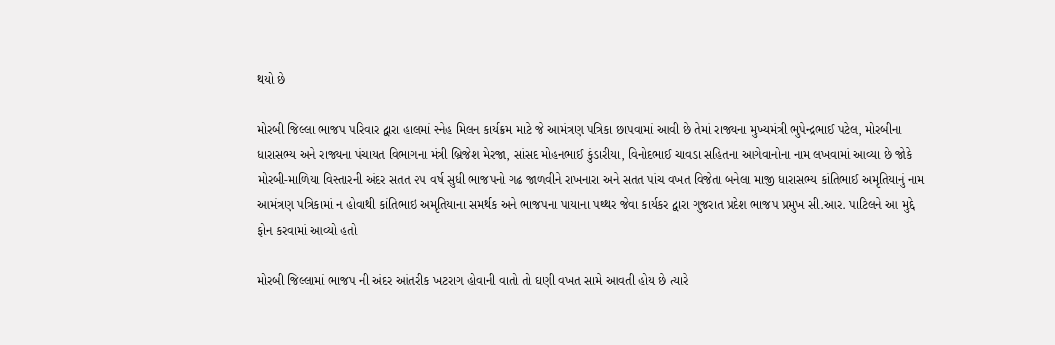થયો છે

મોરબી જિલ્લા ભાજપ પરિવાર દ્વારા હાલમાં સ્નેહ મિલન કાર્યક્રમ માટે જે આમંત્રણ પત્રિકા છાપવામાં આવી છે તેમાં રાજ્યના મુખ્યમંત્રી ભુપેન્દ્રભાઈ પટેલ, મોરબીના ધારાસભ્ય અને રાજ્યના પંચાયત વિભાગના મંત્રી બ્રિજેશ મેરજા, સાંસદ મોહનભાઈ કુંડારીયા, વિનોદભાઈ ચાવડા સહિતના આગેવાનોના નામ લખવામાં આવ્યા છે જોકે મોરબી-માળિયા વિસ્તારની અંદર સતત ૨૫ વર્ષ સુધી ભાજપનો ગઢ જાળવીને રાખનારા અને સતત પાંચ વખત વિજેતા બનેલા માજી ધારાસભ્ય કાંતિભાઈ અમૃતિયાનું નામ આમંત્રણ પત્રિકામાં ન હોવાથી કાંતિભાઇ અમૃતિયાના સમર્થક અને ભાજપના પાયાના પથ્થર જેવા કાર્યકર દ્વારા ગુજરાત પ્રદેશ ભાજપ પ્રમુખ સી.આર. પાટિલને આ મુદ્દે ફોન કરવામાં આવ્યો હતો

મોરબી જિલ્લામાં ભાજપ ની અંદર આંતરીક ખટરાગ હોવાની વાતો તો ઘણી વખત સામે આવતી હોય છે ત્યારે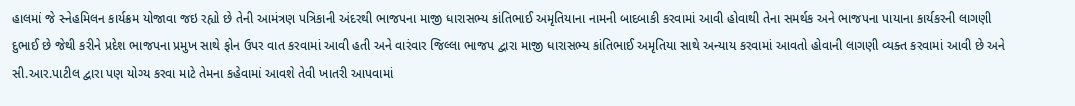હાલમાં જે સ્નેહમિલન કાર્યક્રમ યોજાવા જઇ રહ્યો છે તેની આમંત્રણ પત્રિકાની અંદરથી ભાજપના માજી ધારાસભ્ય કાંતિભાઈ અમૃતિયાના નામની બાદબાકી કરવામાં આવી હોવાથી તેના સમર્થક અને ભાજપના પાયાના કાર્યકરની લાગણી દુભાઈ છે જેથી કરીને પ્રદેશ ભાજપના પ્રમુખ સાથે ફોન ઉપર વાત કરવામાં આવી હતી અને વારંવાર જિલ્લા ભાજપ દ્વારા માજી ધારાસભ્ય કાંતિભાઈ અમૃતિયા સાથે અન્યાય કરવામાં આવતો હોવાની લાગણી વ્યક્ત કરવામાં આવી છે અને સી.આર.પાટીલ દ્વારા પણ યોગ્ય કરવા માટે તેમના કહેવામાં આવશે તેવી ખાતરી આપવામાં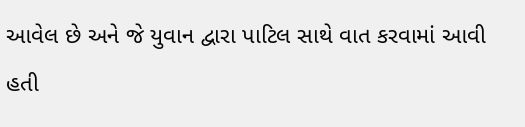આવેલ છે અને જે યુવાન દ્વારા પાટિલ સાથે વાત કરવામાં આવી હતી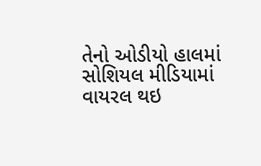તેનો ઓડીયો હાલમાં સોશિયલ મીડિયામાં વાયરલ થઇ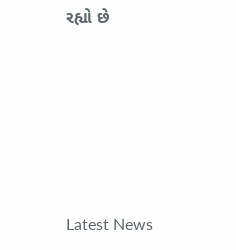રહ્યો છે






Latest News